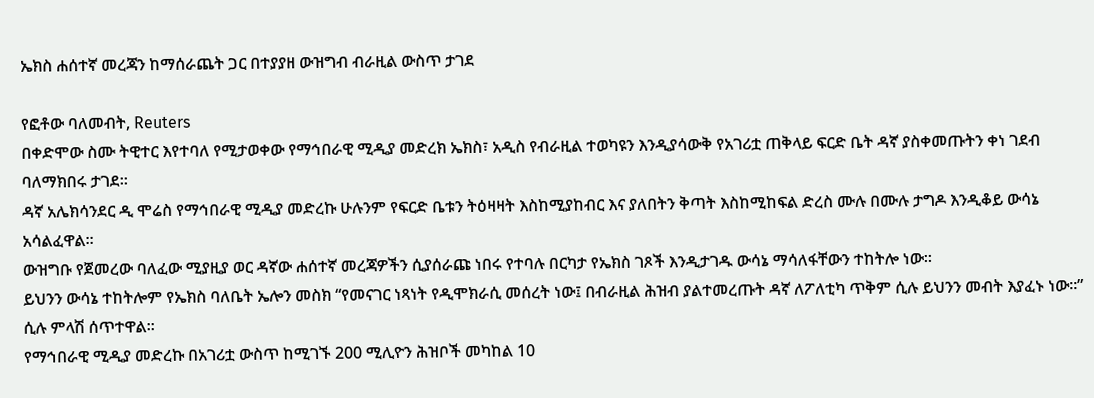ኤክስ ሐሰተኛ መረጃን ከማሰራጨት ጋር በተያያዘ ውዝግብ ብራዚል ውስጥ ታገደ

የፎቶው ባለመብት, Reuters
በቀድሞው ስሙ ትዊተር እየተባለ የሚታወቀው የማኅበራዊ ሚዲያ መድረክ ኤክስ፣ አዲስ የብራዚል ተወካዩን እንዲያሳውቅ የአገሪቷ ጠቅላይ ፍርድ ቤት ዳኛ ያስቀመጡትን ቀነ ገደብ ባለማክበሩ ታገደ።
ዳኛ አሌክሳንደር ዲ ሞሬስ የማኅበራዊ ሚዲያ መድረኩ ሁሉንም የፍርድ ቤቱን ትዕዛዛት እስከሚያከብር እና ያለበትን ቅጣት እስከሚከፍል ድረስ ሙሉ በሙሉ ታግዶ እንዲቆይ ውሳኔ አሳልፈዋል።
ውዝግቡ የጀመረው ባለፈው ሚያዚያ ወር ዳኛው ሐሰተኛ መረጃዎችን ሲያሰራጩ ነበሩ የተባሉ በርካታ የኤክስ ገጾች እንዲታገዱ ውሳኔ ማሳለፋቸውን ተከትሎ ነው።
ይህንን ውሳኔ ተከትሎም የኤክስ ባለቤት ኤሎን መስክ “የመናገር ነጻነት የዲሞክራሲ መሰረት ነው፤ በብራዚል ሕዝብ ያልተመረጡት ዳኛ ለፖለቲካ ጥቅም ሲሉ ይህንን መብት እያፈኑ ነው።” ሲሉ ምላሽ ሰጥተዋል።
የማኅበራዊ ሚዲያ መድረኩ በአገሪቷ ውስጥ ከሚገኙ 200 ሚሊዮን ሕዝቦች መካከል 10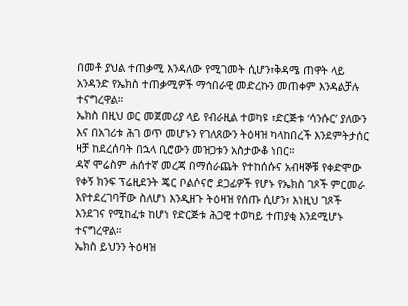በመቶ ያህል ተጠቃሚ እንዳለው የሚገመት ሲሆን፣ቅዳሜ ጠዋት ላይ አንዳንድ የኤክስ ተጠቃሚዎች ማኅበራዊ መድረኩን መጠቀም እንዳልቻሉ ተናግረዋል።
ኤክስ በዚህ ወር መጀመሪያ ላይ የብራዚል ተወካዩ ፣ድርጅቱ ‘ሳንሱር’ ያለውን እና በአገሪቱ ሕገ ወጥ መሆኑን የገለጸውን ትዕዛዝ ካላከበረች እንደምትታሰር ዛቻ ከደረሰባት በኋላ ቢሮውን መዝጋቱን አስታውቆ ነበር።
ዳኛ ሞሬስም ሐሰተኛ መረጃ በማሰራጨት የተከሰሱና አብዛኞቹ የቀድሞው የቀኝ ክንፍ ፕሬዚደንት ጄር ቦልሶናሮ ደጋፊዎች የሆኑ የኤክስ ገጾች ምርመራ እየተደረገባቸው ስለሆነ እንዲዘጉ ትዕዛዝ የሰጡ ሲሆን፣ እነዚህ ገጾች እንደገና የሚከፈቱ ከሆነ የድርጅቱ ሕጋዊ ተወካይ ተጠያቂ እንደሚሆኑ ተናግረዋል።
ኤክስ ይህንን ትዕዛዝ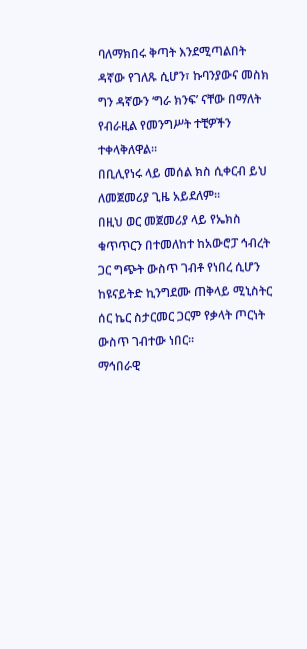ባለማክበሩ ቅጣት እንደሚጣልበት ዳኛው የገለጹ ሲሆን፣ ኩባንያውና መስክ ግን ዳኛውን ‘ግራ ክንፍ’ ናቸው በማለት የብራዚል የመንግሥት ተቺዎችን ተቀላቅለዋል።
በቢሊየነሩ ላይ መሰል ክስ ሲቀርብ ይህ ለመጀመሪያ ጊዜ አይደለም።
በዚህ ወር መጀመሪያ ላይ የኤክስ ቁጥጥርን በተመለከተ ከአውሮፓ ኅብረት ጋር ግጭት ውስጥ ገብቶ የነበረ ሲሆን ከዩናይትድ ኪንግደሙ ጠቅላይ ሚኒስትር ሰር ኬር ስታርመር ጋርም የቃላት ጦርነት ውስጥ ገብተው ነበር።
ማኅበራዊ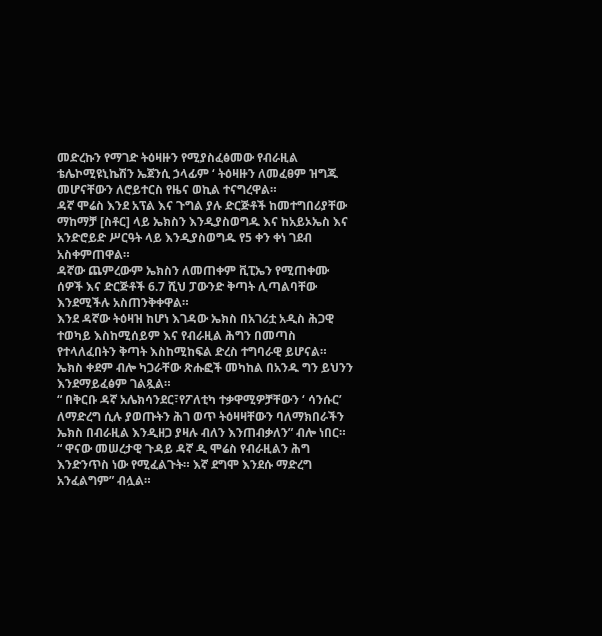መድረኩን የማገድ ትዕዛዙን የሚያስፈፅመው የብራዚል ቴሌኮሚዩኒኬሽን ኤጀንሲ ኃላፊም ‘ ትዕዛዙን ለመፈፀም ዝግጁ መሆናቸውን ለሮይተርስ የዜና ወኪል ተናግረዋል።
ዳኛ ሞሬስ እንደ አፕል እና ጉግል ያሉ ድርጅቶች ከመተግበሪያቸው ማከማቻ [ስቶር] ላይ ኤክስን እንዲያስወግዱ እና ከአይኦኤስ እና አንድሮይድ ሥርዓት ላይ እንዲያስወግዱ የ5 ቀን ቀነ ገደብ አስቀምጠዋል።
ዳኛው ጨምረውም ኤክስን ለመጠቀም ቪፒኤን የሚጠቀሙ ሰዎች እና ድርጅቶች 6.7 ሺህ ፓውንድ ቅጣት ሊጣልባቸው እንደሚችሉ አስጠንቅቀዋል።
እንደ ዳኛው ትዕዛዝ ከሆነ እገዳው ኤክስ በአገሪቷ አዲስ ሕጋዊ ተወካይ እስከሚሰይም እና የብራዚል ሕግን በመጣስ የተላለፈበትን ቅጣት እስከሚከፍል ድረስ ተግባራዊ ይሆናል።
ኤክስ ቀደም ብሎ ካጋራቸው ጽሑፎች መካከል በአንዱ ግን ይህንን እንደማይፈፅም ገልጿል።
“ በቅርቡ ዳኛ አሌክሳንደር፣የፖለቲካ ተቃዋሚዎቻቸውን ‘ ሳንሱር’ ለማድረግ ሲሉ ያወጡትን ሕገ ወጥ ትዕዛዛቸውን ባለማክበራችን ኤክስ በብራዚል እንዲዘጋ ያዛሉ ብለን እንጠብቃለን” ብሎ ነበር።
“ ዋናው መሠረታዊ ጉዳይ ዳኛ ዲ ሞሬስ የብራዚልን ሕግ እንድንጥስ ነው የሚፈልጉት። እኛ ደግሞ እንደሱ ማድረግ አንፈልግም” ብሏል።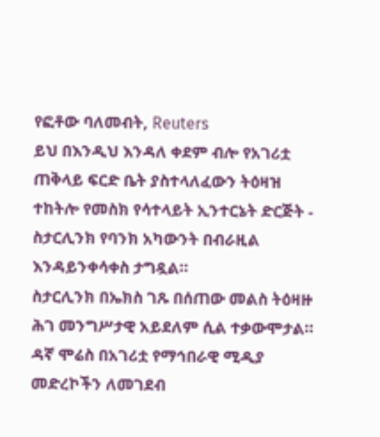የፎቶው ባለመብት, Reuters
ይህ በእንዲህ እንዳለ ቀደም ብሎ የአገሪቷ ጠቅላይ ፍርድ ቤት ያስተላለፈውን ትዕዛዝ ተከትሎ የመስክ የሳተላይት ኢንተርኔት ድርጅት - ስታርሊንክ የባንክ አካውንት በብራዚል እንዳይንቀሳቀስ ታግዷል።
ስታርሊንክ በኤክስ ገጹ በሰጠው መልስ ትዕዛዙ ሕገ መንግሥታዊ አይደለም ሲል ተቃውሞታል።
ዳኛ ሞሬስ በአገሪቷ የማኅበራዊ ሚዲያ መድረኮችን ለመገደብ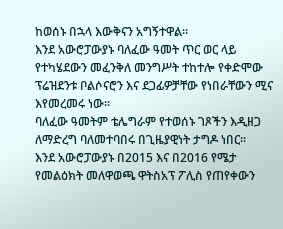ከወሰኑ በኋላ እውቅናን አግኝተዋል።
እንደ አውሮፓውያኑ ባለፈው ዓመት ጥር ወር ላይ የተካሄደውን መፈንቅለ መንግሥት ተከተሎ የቀድሞው ፕሬዝደንቱ ቦልሶናሮን እና ደጋፊዎቻቸው የነበራቸውን ሚና እየመረመሩ ነው።
ባለፈው ዓመትም ቴሌግራም የተወሰኑ ገጾችን እዲዘጋ ለማድረግ ባለመተባበሩ በጊዜያዊነት ታግዶ ነበር።
እንደ አውሮፓውያኑ በ2015 እና በ2016 የሜታ የመልዕክት መለዋወጫ ዋትስአፕ ፖሊስ የጠየቀውን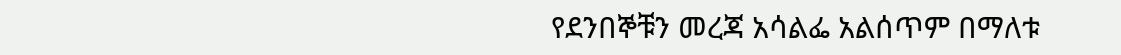የደንበኞቹን መረጃ አሳልፌ አልሰጥም በማለቱ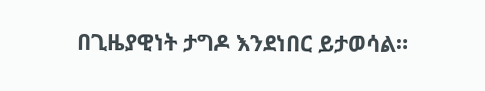በጊዜያዊነት ታግዶ እንደነበር ይታወሳል።